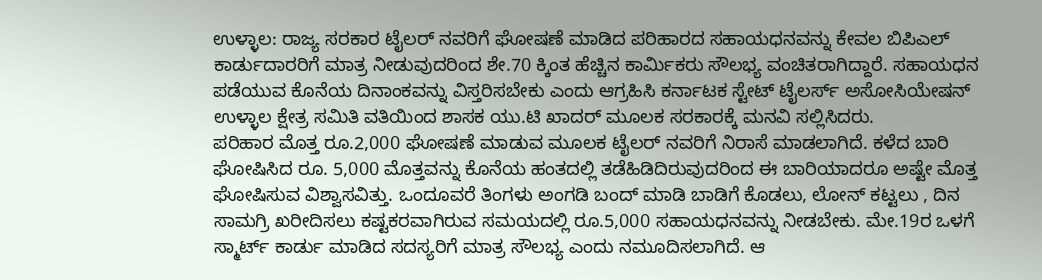ಉಳ್ಳಾಲ: ರಾಜ್ಯ ಸರಕಾರ ಟೈಲರ್ ನವರಿಗೆ ಘೋಷಣೆ ಮಾಡಿದ ಪರಿಹಾರದ ಸಹಾಯಧನವನ್ನು ಕೇವಲ ಬಿಪಿಎಲ್ ಕಾರ್ಡುದಾರರಿಗೆ ಮಾತ್ರ ನೀಡುವುದರಿಂದ ಶೇ.70 ಕ್ಕಿಂತ ಹೆಚ್ಚಿನ ಕಾರ್ಮಿಕರು ಸೌಲಭ್ಯ ವಂಚಿತರಾಗಿದ್ದಾರೆ. ಸಹಾಯಧನ ಪಡೆಯುವ ಕೊನೆಯ ದಿನಾಂಕವನ್ನು ವಿಸ್ತರಿಸಬೇಕು ಎಂದು ಆಗ್ರಹಿಸಿ ಕರ್ನಾಟಕ ಸ್ಟೇಟ್ ಟೈಲರ್ಸ್ ಅಸೋಸಿಯೇಷನ್ ಉಳ್ಳಾಲ ಕ್ಷೇತ್ರ ಸಮಿತಿ ವತಿಯಿಂದ ಶಾಸಕ ಯು.ಟಿ ಖಾದರ್ ಮೂಲಕ ಸರಕಾರಕ್ಕೆ ಮನವಿ ಸಲ್ಲಿಸಿದರು.
ಪರಿಹಾರ ಮೊತ್ತ ರೂ.2,000 ಘೋಷಣೆ ಮಾಡುವ ಮೂಲಕ ಟೈಲರ್ ನವರಿಗೆ ನಿರಾಸೆ ಮಾಡಲಾಗಿದೆ. ಕಳೆದ ಬಾರಿ ಘೋಷಿಸಿದ ರೂ. 5,000 ಮೊತ್ತವನ್ನು ಕೊನೆಯ ಹಂತದಲ್ಲಿ ತಡೆಹಿಡಿದಿರುವುದರಿಂದ ಈ ಬಾರಿಯಾದರೂ ಅಷ್ಟೇ ಮೊತ್ತ ಘೋಷಿಸುವ ವಿಶ್ವಾಸವಿತ್ತು. ಒಂದೂವರೆ ತಿಂಗಳು ಅಂಗಡಿ ಬಂದ್ ಮಾಡಿ ಬಾಡಿಗೆ ಕೊಡಲು, ಲೋನ್ ಕಟ್ಟಲು , ದಿನ ಸಾಮಗ್ರಿ ಖರೀದಿಸಲು ಕಷ್ಟಕರವಾಗಿರುವ ಸಮಯದಲ್ಲಿ ರೂ.5,000 ಸಹಾಯಧನವನ್ನು ನೀಡಬೇಕು. ಮೇ.19ರ ಒಳಗೆ ಸ್ಮಾರ್ಟ್ ಕಾರ್ಡು ಮಾಡಿದ ಸದಸ್ಯರಿಗೆ ಮಾತ್ರ ಸೌಲಭ್ಯ ಎಂದು ನಮೂದಿಸಲಾಗಿದೆ. ಆ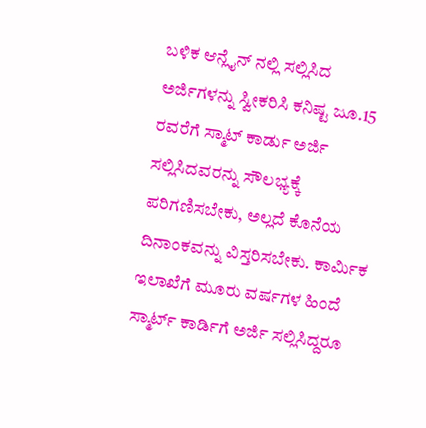ಬಳಿಕ ಆನ್ಲೈನ್ ನಲ್ಲಿ ಸಲ್ಲಿಸಿದ ಅರ್ಜಿಗಳನ್ನು ಸ್ವೀಕರಿಸಿ ಕನಿಷ್ಟ ಜೂ.15 ರವರೆಗೆ ಸ್ಮಾಟ್ ಕಾರ್ಡು ಅರ್ಜಿ ಸಲ್ಲಿಸಿದವರನ್ನು ಸೌಲಭ್ಯಕ್ಕೆ ಪರಿಗಣಿಸಬೇಕು, ಅಲ್ಲದೆ ಕೊನೆಯ ದಿನಾಂಕವನ್ನು ವಿಸ್ತರಿಸಬೇಕು. ಕಾರ್ಮಿಕ ಇಲಾಖೆಗೆ ಮೂರು ವರ್ಷಗಳ ಹಿಂದೆ ಸ್ಮಾರ್ಟ್ ಕಾರ್ಡಿಗೆ ಅರ್ಜಿ ಸಲ್ಲಿಸಿದ್ದರೂ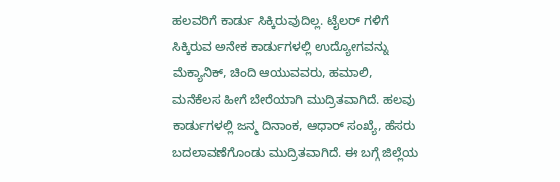ಹಲವರಿಗೆ ಕಾರ್ಡು ಸಿಕ್ಕಿರುವುದಿಲ್ಲ. ಟೈಲರ್ ಗಳಿಗೆ ಸಿಕ್ಕಿರುವ ಅನೇಕ ಕಾರ್ಡುಗಳಲ್ಲಿ ಉದ್ಯೋಗವನ್ನು ಮೆಕ್ಯಾನಿಕ್, ಚಿಂದಿ ಆಯುವವರು, ಹಮಾಲಿ, ಮನೆಕೆಲಸ ಹೀಗೆ ಬೇರೆಯಾಗಿ ಮುದ್ರಿತವಾಗಿದೆ. ಹಲವು ಕಾರ್ಡುಗಳಲ್ಲಿ ಜನ್ಮ ದಿನಾಂಕ, ಆಧಾರ್ ಸಂಖ್ಯೆ, ಹೆಸರು ಬದಲಾವಣೆಗೊಂಡು ಮುದ್ರಿತವಾಗಿದೆ. ಈ ಬಗ್ಗೆ ಜಿಲ್ಲೆಯ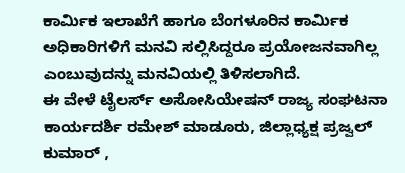ಕಾರ್ಮಿಕ ಇಲಾಖೆಗೆ ಹಾಗೂ ಬೆಂಗಳೂರಿನ ಕಾರ್ಮಿಕ ಅಧಿಕಾರಿಗಳಿಗೆ ಮನವಿ ಸಲ್ಲಿಸಿದ್ದರೂ ಪ್ರಯೋಜನವಾಗಿಲ್ಲ ಎಂಬುವುದನ್ನು ಮನವಿಯಲ್ಲಿ ತಿಳಿಸಲಾಗಿದೆ.
ಈ ವೇಳೆ ಟೈಲರ್ಸ್ ಅಸೋಸಿಯೇಷನ್ ರಾಜ್ಯ ಸಂಘಟನಾ ಕಾರ್ಯದರ್ಶಿ ರಮೇಶ್ ಮಾಡೂರು, ಜಿಲ್ಲಾಧ್ಯಕ್ಷ ಪ್ರಜ್ವಲ್ ಕುಮಾರ್ ,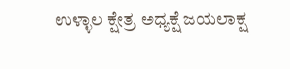ಉಳ್ಳಾಲ ಕ್ಷೇತ್ರ ಅಧ್ಯಕ್ಷೆ ಜಯಲಾಕ್ಷ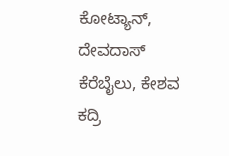ಕೋಟ್ಯಾನ್, ದೇವದಾಸ್ ಕೆರೆಬೈಲು, ಕೇಶವ ಕದ್ರಿ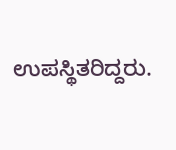ಉಪಸ್ಥಿತರಿದ್ದರು.